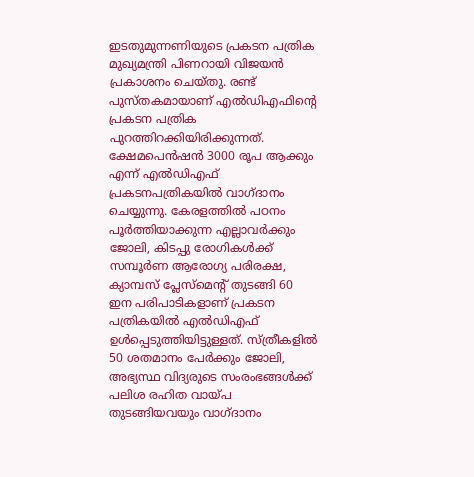ഇടതുമുന്നണിയുടെ പ്രകടന പത്രിക മുഖ്യമന്ത്രി പിണറായി വിജയൻ പ്രകാശനം ചെയ്തു. രണ്ട് പുസ്തകമായാണ് എൽഡിഎഫിൻ്റെ പ്രകടന പത്രിക പുറത്തിറക്കിയിരിക്കുന്നത്.
ക്ഷേമപെൻഷൻ 3000 രൂപ ആക്കും എന്ന് എൽഡിഎഫ് പ്രകടനപത്രികയിൽ വാഗ്ദാനം ചെയ്യുന്നു. കേരളത്തിൽ പഠനം പൂർത്തിയാക്കുന്ന എല്ലാവർക്കും ജോലി, കിടപ്പു രോഗികൾക്ക് സമ്പൂർണ ആരോഗ്യ പരിരക്ഷ, ക്യാമ്പസ് പ്ലേസ്മെന്റ് തുടങ്ങി 60 ഇന പരിപാടികളാണ് പ്രകടന പത്രികയിൽ എൽഡിഎഫ് ഉൾപ്പെടുത്തിയിട്ടുള്ളത്. സ്ത്രീകളിൽ 50 ശതമാനം പേർക്കും ജോലി, അഭ്യസ്ഥ വിദ്യരുടെ സംരംഭങ്ങൾക്ക് പലിശ രഹിത വായ്പ തുടങ്ങിയവയും വാഗ്ദാനം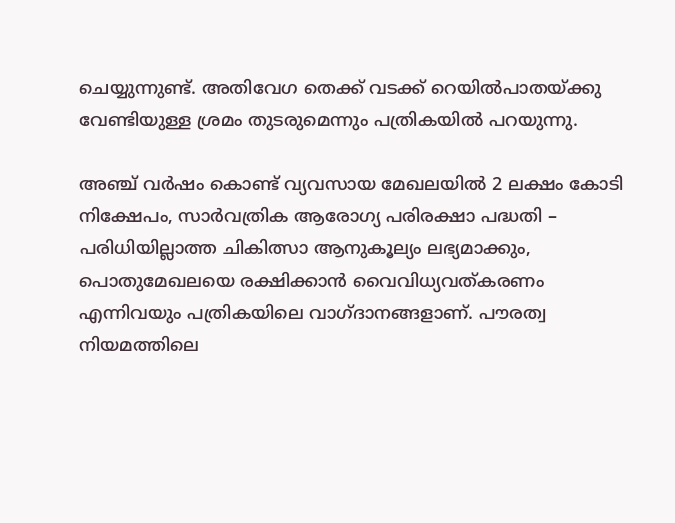ചെയ്യുന്നുണ്ട്. അതിവേഗ തെക്ക് വടക്ക് റെയിൽപാതയ്ക്കു വേണ്ടിയുള്ള ശ്രമം തുടരുമെന്നും പത്രികയിൽ പറയുന്നു.

അഞ്ച് വർഷം കൊണ്ട് വ്യവസായ മേഖലയിൽ 2 ലക്ഷം കോടി നിക്ഷേപം, സാർവത്രിക ആരോഗ്യ പരിരക്ഷാ പദ്ധതി – പരിധിയില്ലാത്ത ചികിത്സാ ആനുകൂല്യം ലഭ്യമാക്കും, പൊതുമേഖലയെ രക്ഷിക്കാൻ വൈവിധ്യവത്കരണം എന്നിവയും പത്രികയിലെ വാഗ്ദാനങ്ങളാണ്. പൗരത്വ നിയമത്തിലെ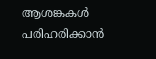ആശങ്കകൾ പരിഹരിക്കാൻ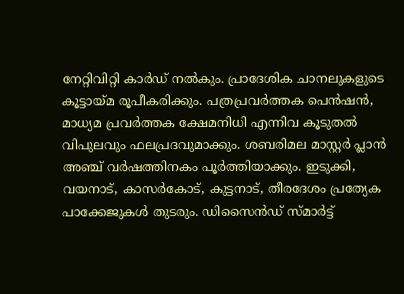നേറ്റിവിറ്റി കാർഡ് നൽകും. പ്രാദേശിക ചാനലുകളുടെ കൂട്ടായ്മ രൂപീകരിക്കും. പത്രപ്രവർത്തക പെൻഷൻ, മാധ്യമ പ്രവർത്തക ക്ഷേമനിധി എന്നിവ കൂടുതൽ വിപുലവും ഫലപ്രദവുമാക്കും. ശബരിമല മാസ്റ്റർ പ്ലാൻ അഞ്ച് വർഷത്തിനകം പൂർത്തിയാക്കും. ഇടുക്കി, വയനാട്, കാസർകോട്, കുട്ടനാട്, തീരദേശം പ്രത്യേക പാക്കേജുകൾ തുടരും. ഡിസൈൻഡ് സ്മാർട്ട്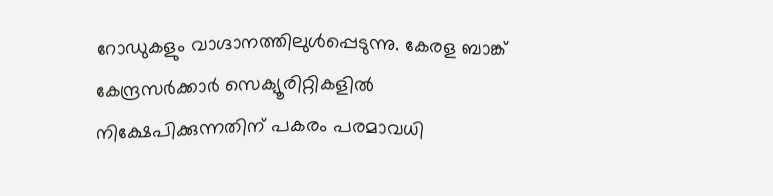റോഡുകളും വാഗ്ദാനത്തിലുൾപ്പെടുന്നു. കേരള ബാങ്ക് കേന്ദ്രസർക്കാർ സെക്യൂരിറ്റികളിൽ നിക്ഷേപിക്കുന്നതിന് പകരം പരമാവധി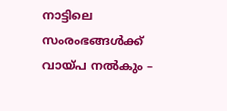നാട്ടിലെ സംരംഭങ്ങൾക്ക് വായ്പ നൽകും –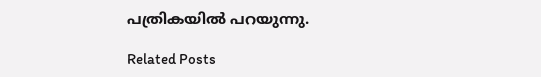പത്രികയിൽ പറയുന്നു.

Related Posts